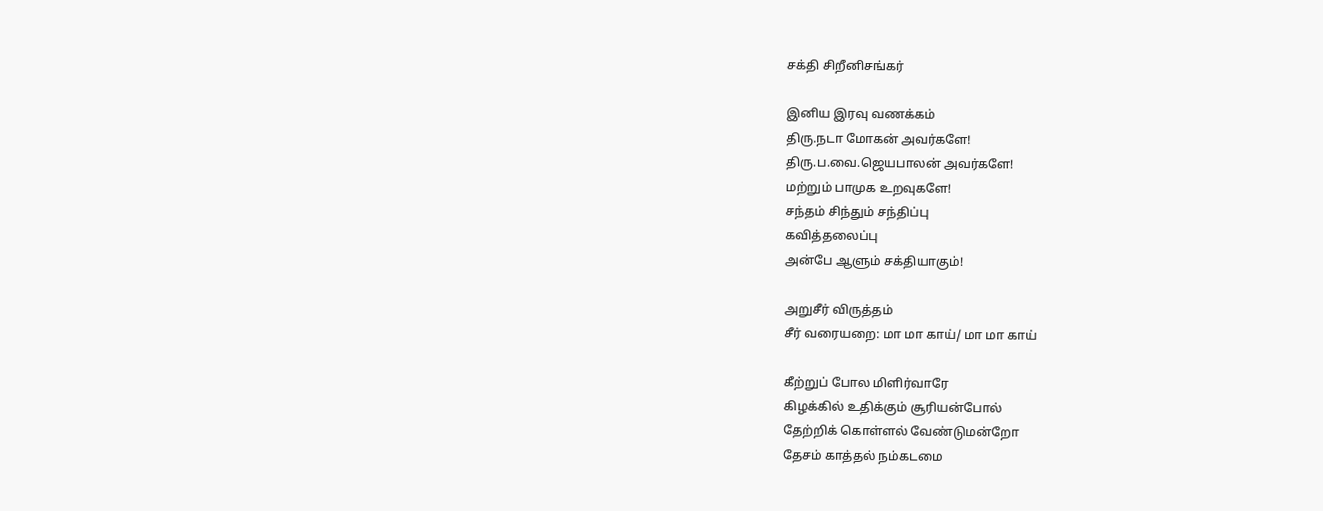சக்தி சிறீனிசங்கர்

இனிய இரவு வணக்கம்
திரு.நடா மோகன் அவர்களே!
திரு.ப.வை.ஜெயபாலன் அவர்களே!
மற்றும் பாமுக உறவுகளே!
சந்தம் சிந்தும் சந்திப்பு
கவித்தலைப்பு
அன்பே ஆளும் சக்தியாகும்!

அறுசீர் விருத்தம்
சீர் வரையறை: மா மா காய்/ மா மா காய்

கீற்றுப் போல மிளிர்வாரே
கிழக்கில் உதிக்கும் சூரியன்போல்
தேற்றிக் கொள்ளல் வேண்டுமன்றோ
தேசம் காத்தல் நம்கடமை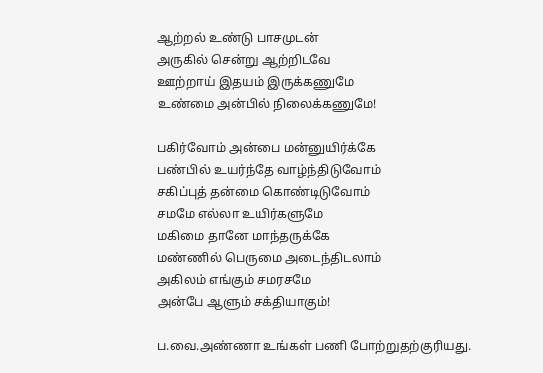ஆற்றல் உண்டு பாசமுடன்
அருகில் சென்று ஆற்றிடவே
ஊற்றாய் இதயம் இருக்கணுமே
உண்மை அன்பில் நிலைக்கணுமே!

பகிர்வோம் அன்பை மன்னுயிர்க்கே
பண்பில் உயர்ந்தே வாழ்ந்திடுவோம்
சகிப்புத் தன்மை கொண்டிடுவோம்
சமமே எல்லா உயிர்களுமே
மகிமை தானே மாந்தருக்கே
மண்ணில் பெருமை அடைந்திடலாம்
அகிலம் எங்கும் சமரசமே
அன்பே ஆளும் சக்தியாகும்!

ப.வை.அண்ணா உங்கள் பணி போற்றுதற்குரியது.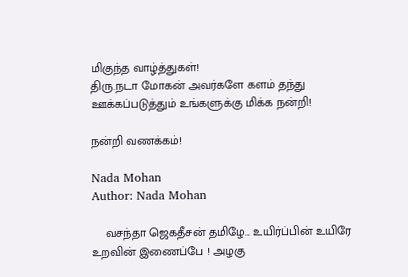மிகுந்த வாழ்த்துகள்!
திரு.நடா மோகன் அவர்களே களம் தந்து ஊக்கப்படுத்தும் உங்களுக்கு மிக்க நன்றி!

நன்றி வணக்கம்!

Nada Mohan
Author: Nada Mohan

    வசந்தா ஜெகதீசன் தமிழே... உயிர்ப்பின் உயிரே உறவின் இணைப்பே ! அழகு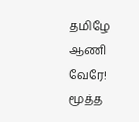தமிழே ஆணி வேரே! மூத்த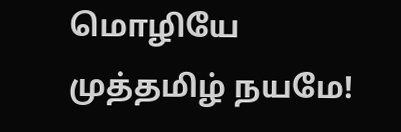மொழியே முத்தமிழ் நயமே!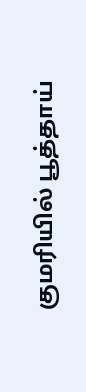குமரியில் பூத்தாய்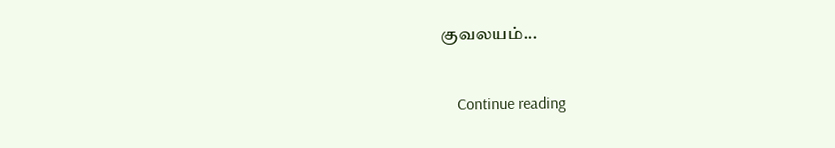குவலயம்...

    Continue reading